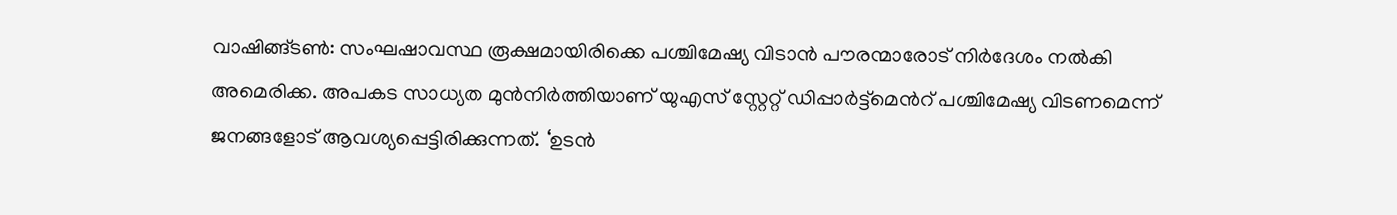വാഷിങ്ങ്ടൺ: സംഘഷാവസ്ഥ രൂക്ഷമായിരിക്കെ പശ്ചിമേഷ്യ വിടാൻ പൗരന്മാരോട് നിർദേശം നൽകി അമെരിക്ക. അപകട സാധ്യത മുൻനിർത്തിയാണ് യുഎസ് സ്റ്റേറ്റ് ഡിപ്പാർട്ട്മെൻറ് പശ്ചിമേഷ്യ വിടണമെന്ന് ജനങ്ങളോട് ആവശ്യപ്പെട്ടിരിക്കുന്നത്. ‘ഉടൻ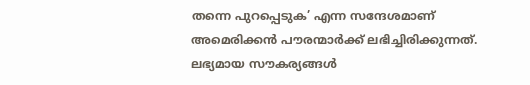തന്നെ പുറപ്പെടുക’ എന്ന സന്ദേശമാണ് അമെരിക്കൻ പൗരന്മാർക്ക് ലഭിച്ചിരിക്കുന്നത്. ലഭ്യമായ സൗകര്യങ്ങൾ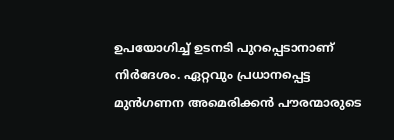ഉപയോഗിച്ച് ഉടനടി പുറപ്പെടാനാണ് നിർദേശം. ഏറ്റവും പ്രധാനപ്പെട്ട മുൻഗണന അമെരിക്കൻ പൗരന്മാരുടെ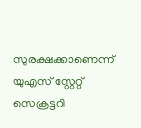സുരക്ഷക്കാണെന്ന് യുഎസ് സ്റ്റേറ്റ് സെക്രട്ടറി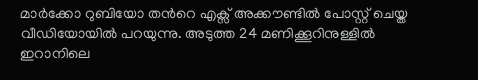മാർക്കോ റുബിയോ തൻറെ എക്സ് അക്കൗണ്ടിൽ പോസ്റ്റ് ചെയ്ത വീഡിയോയിൽ പറയുന്നു. അടുത്ത 24 മണിക്കൂറിനുള്ളിൽ ഇറാനിലെ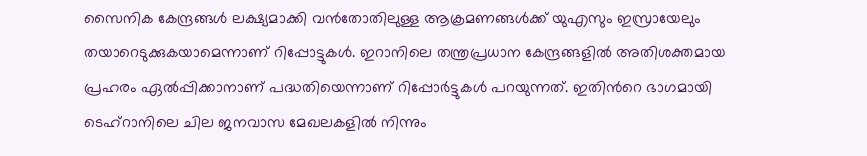സൈനിക കേന്ദ്രങ്ങൾ ലക്ഷ്യമാക്കി വൻതോതിലുള്ള ആക്രമണങ്ങൾക്ക് യുഎസും ഇസ്രായേലും തയാറെടുക്കുകയാമെന്നാണ് റിപ്പോട്ടുകൾ. ഇറാനിലെ തന്ത്രപ്രധാന കേന്ദ്രങ്ങളിൽ അതിശക്തമായ പ്രഹരം ഏൽപ്പിക്കാനാണ് പദ്ധതിയെന്നാണ് റിപ്പോർട്ടുകൾ പറയുന്നത്. ഇതിൻറെ ഭാഗമായി ടെഹ്റാനിലെ ചില ജനവാസ മേഖലകളിൽ നിന്നും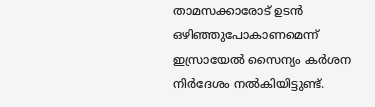താമസക്കാരോട് ഉടൻ ഒഴിഞ്ഞുപോകാണമെന്ന് ഇസ്രായേൽ സൈന്യം കർശന നിർദേശം നൽകിയിട്ടുണ്ട്.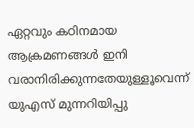ഏറ്റവും കഠിനമായ ആക്രമണങ്ങൾ ഇനി വരാനിരിക്കുന്നതേയുള്ളൂവെന്ന് യുഎസ് മുന്നറിയിപ്പു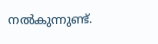നൽകുന്നുണ്ട്.